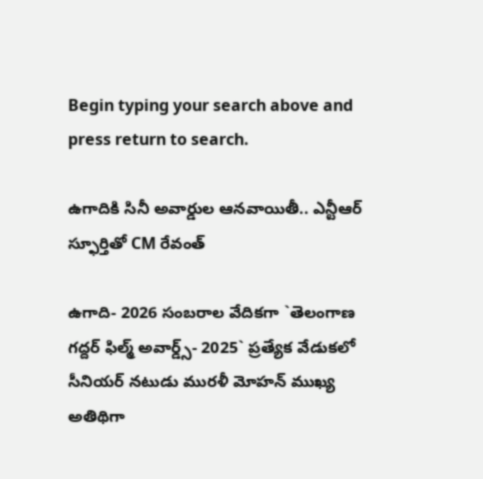Begin typing your search above and press return to search.

ఉగాదికి సినీ అవార్డుల ఆన‌వాయితీ.. ఎన్టీఆర్ స్ఫూర్తితో CM రేవంత్

ఉగాది- 2026 సంబ‌రాల వేదిక‌గా `తెలంగాణ గద్దర్ ఫిల్మ్ అవార్డ్స్- 2025` ప్ర‌త్యేక‌ వేడుకలో సీనియర్ నటుడు మురళీ మోహన్ ముఖ్య అతిథిగా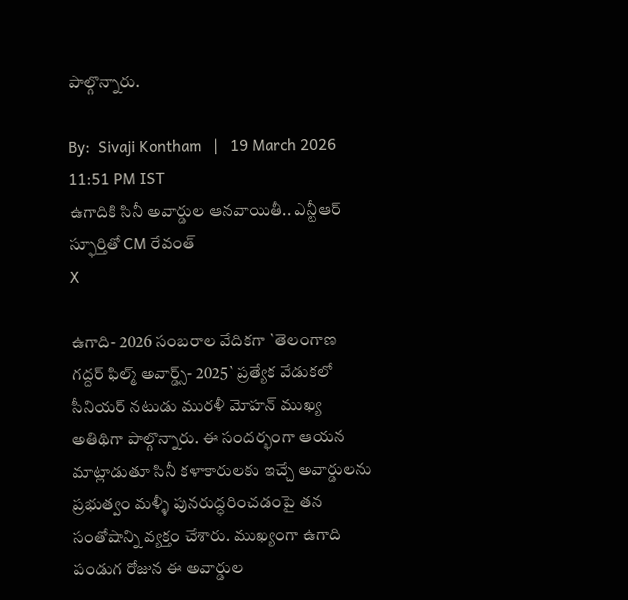పాల్గొన్నారు.

By:  Sivaji Kontham   |   19 March 2026 11:51 PM IST
ఉగాదికి సినీ అవార్డుల ఆన‌వాయితీ.. ఎన్టీఆర్ స్ఫూర్తితో CM రేవంత్
X

ఉగాది- 2026 సంబ‌రాల వేదిక‌గా `తెలంగాణ గద్దర్ ఫిల్మ్ అవార్డ్స్- 2025` ప్ర‌త్యేక‌ వేడుకలో సీనియర్ నటుడు మురళీ మోహన్ ముఖ్య అతిథిగా పాల్గొన్నారు. ఈ సందర్భంగా ఆయన మాట్లాడుతూ సినీ కళాకారులకు ఇచ్చే అవార్డులను ప్రభుత్వం మళ్ళీ పునరుద్ధరించడంపై తన సంతోషాన్ని వ్యక్తం చేశారు. ముఖ్యంగా ఉగాది పండుగ రోజున ఈ అవార్డుల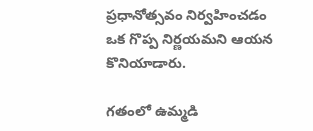ప్రధానోత్సవం నిర్వహించడం ఒక గొప్ప నిర్ణయమని ఆయన కొనియాడారు.

గతంలో ఉమ్మడి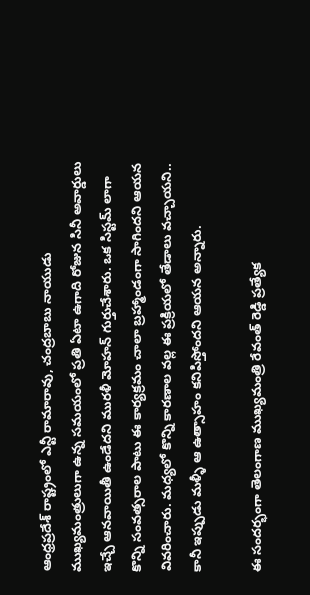ఆంధ్రప్రదేశ్ రాష్ట్రంలో ఎన్టీ రామారావు, చంద్రబాబు నాయుడు ముఖ్యమంత్రులుగా ఉన్న సమయంలో ప్రతి ఏటా ఉగాది రోజున సినీ అవార్డులు ఇచ్చే ఆనవాయితీ ఉండేదని మురళీ మోహన్ గుర్తుచేశారు. ఒక సిస్టమ్ లాగా కొన్ని సంవత్సరాల పాటు ఈ కార్యక్రమం చాలా బ్రహ్మాండంగా సాగిందని ఆయన వివరించారు. మధ్యలో కొన్ని కారణాల వల్ల ఈ ప్రక్రియలో తేడాలు వచ్చాయని.. కానీ ఇప్పుడు మళ్ళీ ఆ ఉత్సాహం కనిపిస్తోందని ఆయన అన్నారు.

ఈ సంద‌ర్భంగా తెలంగాణ ముఖ్యమంత్రి రేవంత్ రెడ్డి ప్ర‌త్యేక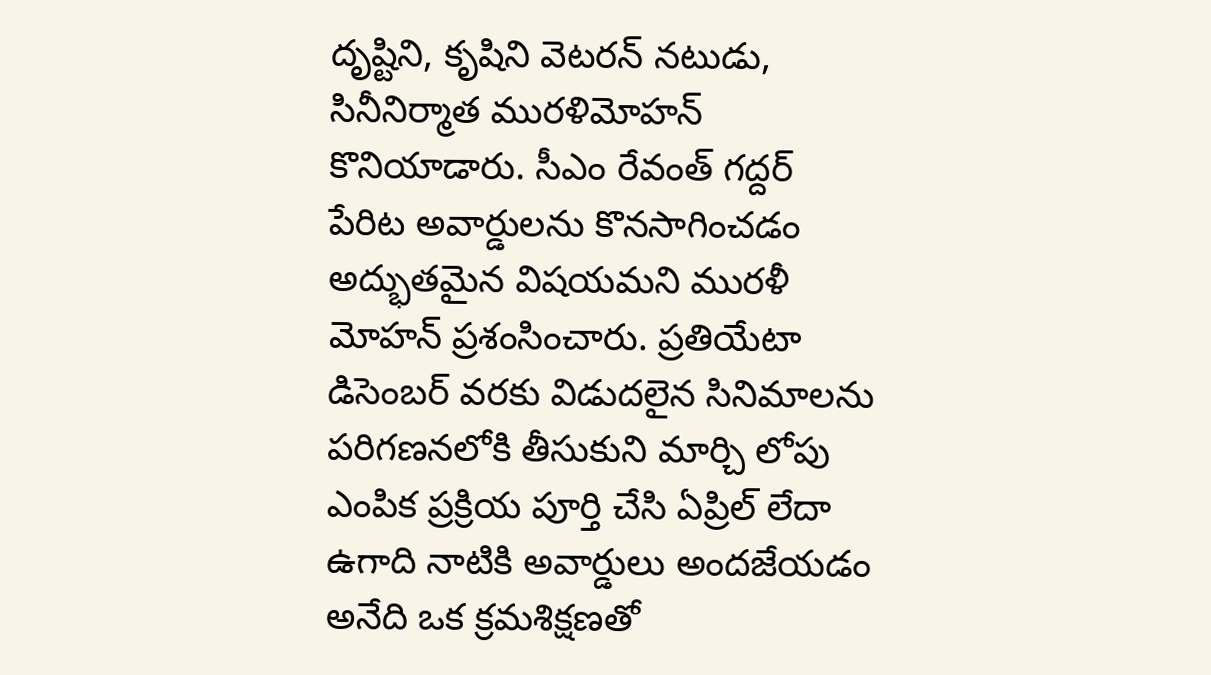దృష్టిని, కృషిని వెట‌ర‌న్ న‌టుడు, సినీనిర్మాత‌ ముర‌ళిమోహ‌న్ కొనియాడారు. సీఎం రేవంత్ గద్దర్ పేరిట అవార్డులను కొన‌సాగించ‌డం అద్భుతమైన విషయమని మురళీ మోహన్ ప్రశంసించారు. ప్ర‌తియేటా డిసెంబర్ వరకు విడుదలైన సినిమాలను పరిగణనలోకి తీసుకుని మార్చి లోపు ఎంపిక ప్రక్రియ పూర్తి చేసి ఏప్రిల్ లేదా ఉగాది నాటికి అవార్డులు అందజేయడం అనేది ఒక క్రమశిక్షణతో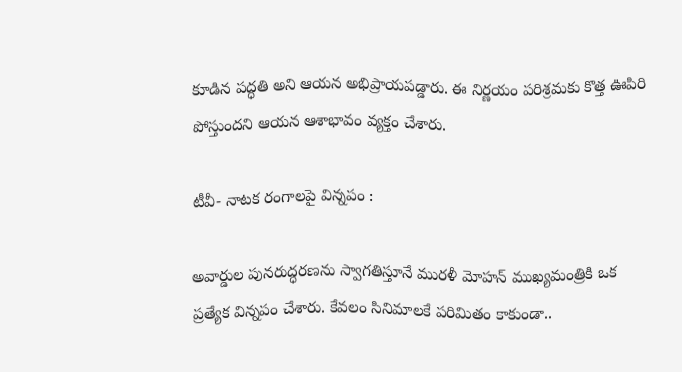కూడిన పద్ధతి అని ఆయన అభిప్రాయపడ్డారు. ఈ నిర్ణయం పరిశ్రమకు కొత్త ఊపిరి పోస్తుందని ఆయన ఆశాభావం వ్యక్తం చేశారు.

టీవీ- నాటక రంగాలపై విన్నపం :

అవార్డుల పునరుద్ధరణను స్వాగతిస్తూనే మురళీ మోహన్ ముఖ్యమంత్రికి ఒక ప్రత్యేక విన్నపం చేశారు. కేవలం సినిమాలకే పరిమితం కాకుండా..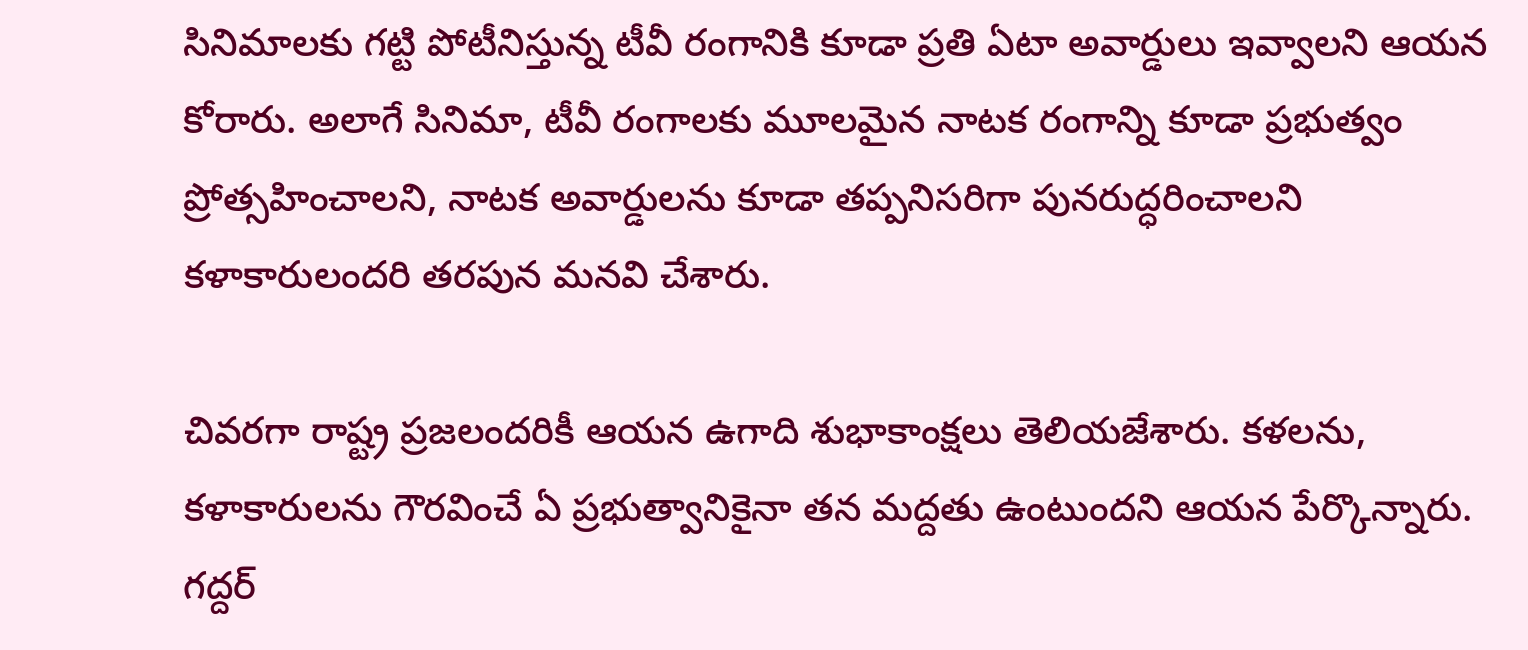సినిమాలకు గట్టి పోటీనిస్తున్న టీవీ రంగానికి కూడా ప్రతి ఏటా అవార్డులు ఇవ్వాలని ఆయన కోరారు. అలాగే సినిమా, టీవీ రంగాలకు మూలమైన నాటక రంగాన్ని కూడా ప్రభుత్వం ప్రోత్సహించాలని, నాటక అవార్డులను కూడా తప్పనిసరిగా పునరుద్ధరించాలని కళాకారులందరి తరపున మనవి చేశారు.

చివరగా రాష్ట్ర ప్రజలందరికీ ఆయన ఉగాది శుభాకాంక్షలు తెలియజేశారు. కళలను, కళాకారులను గౌరవించే ఏ ప్రభుత్వానికైనా తన మద్దతు ఉంటుందని ఆయన పేర్కొన్నారు. గద్దర్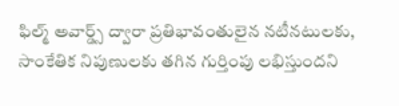ఫిల్మ్ అవార్డ్స్ ద్వారా ప్రతిభావంతులైన నటీనటులకు, సాంకేతిక నిపుణులకు తగిన గుర్తింపు లభిస్తుందని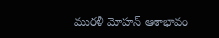మురళీ మోహన్ ఆశాభావం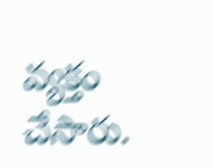వ్యక్తం చేసారు.